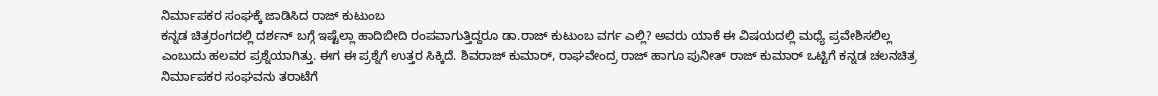ನಿರ್ಮಾಪಕರ ಸಂಘಕ್ಕೆ ಜಾಡಿಸಿದ ರಾಜ್ ಕುಟುಂಬ
ಕನ್ನಡ ಚಿತ್ರರಂಗದಲ್ಲಿ ದರ್ಶನ್ ಬಗ್ಗೆ ಇಷ್ಟೆಲ್ಲಾ ಹಾದಿಬೀದಿ ರಂಪವಾಗುತ್ತಿದ್ದರೂ ಡಾ.ರಾಜ್ ಕುಟುಂಬ ವರ್ಗ ಎಲ್ಲಿ? ಅವರು ಯಾಕೆ ಈ ವಿಷಯದಲ್ಲಿ ಮಧ್ಯೆ ಪ್ರವೇಶಿಸಲಿಲ್ಲ ಎಂಬುದು ಹಲವರ ಪ್ರಶ್ನೆಯಾಗಿತ್ತು. ಈಗ ಈ ಪ್ರಶ್ನೆಗೆ ಉತ್ತರ ಸಿಕ್ಕಿದೆ. ಶಿವರಾಜ್ ಕುಮಾರ್, ರಾಘವೇಂದ್ರ ರಾಜ್ ಹಾಗೂ ಪುನೀತ್ ರಾಜ್ ಕುಮಾರ್ ಒಟ್ಟಿಗೆ ಕನ್ನಡ ಚಲನಚಿತ್ರ ನಿರ್ಮಾಪಕರ ಸಂಘವನು ತರಾಟೆಗೆ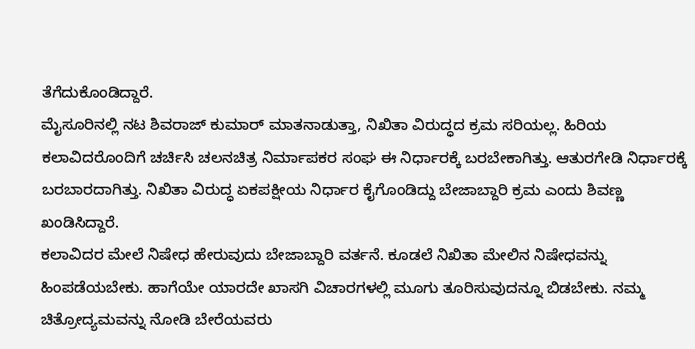ತೆಗೆದುಕೊಂಡಿದ್ದಾರೆ.
ಮೈಸೂರಿನಲ್ಲಿ ನಟ ಶಿವರಾಜ್ ಕುಮಾರ್ ಮಾತನಾಡುತ್ತಾ, ನಿಖಿತಾ ವಿರುದ್ಧದ ಕ್ರಮ ಸರಿಯಲ್ಲ. ಹಿರಿಯ ಕಲಾವಿದರೊಂದಿಗೆ ಚರ್ಚಿಸಿ ಚಲನಚಿತ್ರ ನಿರ್ಮಾಪಕರ ಸಂಘ ಈ ನಿರ್ಧಾರಕ್ಕೆ ಬರಬೇಕಾಗಿತ್ತು. ಆತುರಗೇಡಿ ನಿರ್ಧಾರಕ್ಕೆ ಬರಬಾರದಾಗಿತ್ತು. ನಿಖಿತಾ ವಿರುದ್ಧ ಏಕಪಕ್ಷೀಯ ನಿರ್ಧಾರ ಕೈಗೊಂಡಿದ್ದು ಬೇಜಾಬ್ದಾರಿ ಕ್ರಮ ಎಂದು ಶಿವಣ್ಣ ಖಂಡಿಸಿದ್ದಾರೆ.
ಕಲಾವಿದರ ಮೇಲೆ ನಿಷೇಧ ಹೇರುವುದು ಬೇಜಾಬ್ದಾರಿ ವರ್ತನೆ. ಕೂಡಲೆ ನಿಖಿತಾ ಮೇಲಿನ ನಿಷೇಧವನ್ನು ಹಿಂಪಡೆಯಬೇಕು. ಹಾಗೆಯೇ ಯಾರದೇ ಖಾಸಗಿ ವಿಚಾರಗಳಲ್ಲಿ ಮೂಗು ತೂರಿಸುವುದನ್ನೂ ಬಿಡಬೇಕು. ನಮ್ಮ ಚಿತ್ರೋದ್ಯಮವನ್ನು ನೋಡಿ ಬೇರೆಯವರು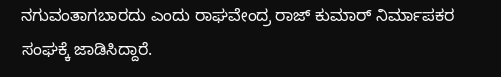ನಗುವಂತಾಗಬಾರದು ಎಂದು ರಾಘವೇಂದ್ರ ರಾಜ್ ಕುಮಾರ್ ನಿರ್ಮಾಪಕರ ಸಂಘಕ್ಕೆ ಜಾಡಿಸಿದ್ದಾರೆ.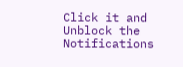Click it and Unblock the Notifications